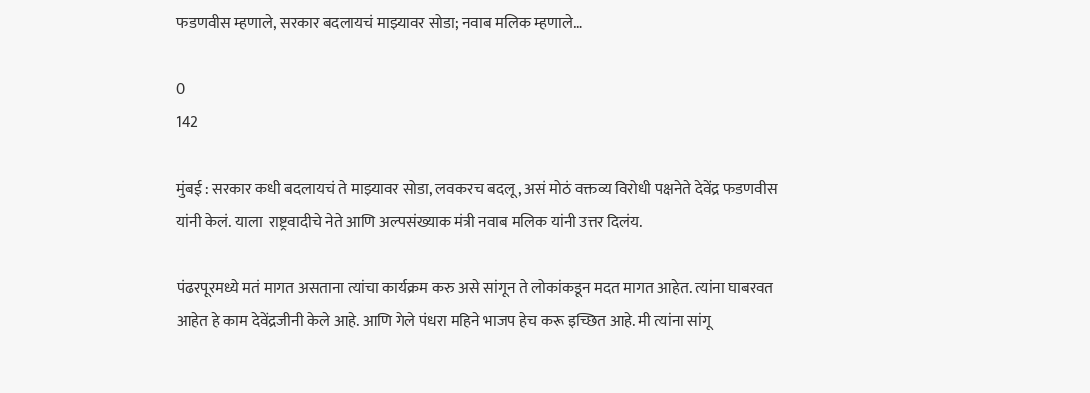फडणवीस म्हणाले, सरकार बदलायचं माझ्यावर सोडा; नवाब मलिक म्हणाले…

0
142

मुंबई : सरकार कधी बदलायचं ते माझ्यावर सोडा, लवकरच बदलू, असं मोठं वक्तव्य विरोधी पक्षनेते देवेंद्र फडणवीस यांनी केलं. याला  राष्ट्रवादीचे नेते आणि अल्पसंख्याक मंत्री नवाब मलिक यांनी उत्तर दिलंय.

पंढरपूरमध्ये मतं मागत असताना त्यांचा कार्यक्रम करु असे सांगून ते लोकांकडून मदत मागत आहेत. त्यांना घाबरवत आहेत हे काम देवेंद्रजीनी केले आहे. आणि गेले पंधरा महिने भाजप हेच करू इच्छित आहे. मी त्यांना सांगू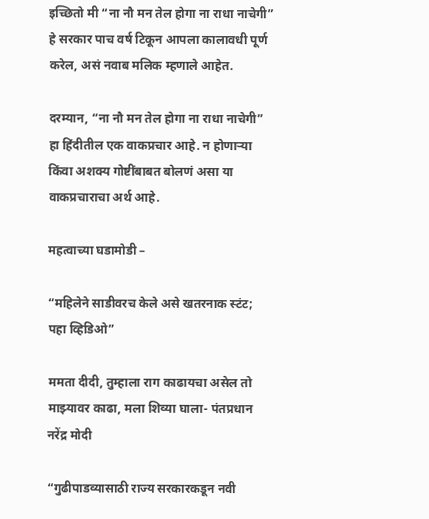इच्छितो मी “ना नौ मन तेल होगा ना राधा नाचेगी” हे सरकार पाच वर्ष टिकून आपला कालावधी पूर्ण करेल, असं नवाब मलिक म्हणाले आहेत.

दरम्यान, “ना नौ मन तेल होगा ना राधा नाचेगी” हा हिंदीतील एक वाकप्रचार आहे. न होणाऱ्या किंवा अशक्य गोष्टींबाबत बोलणं असा या वाकप्रचाराचा अर्थ आहे.

महत्वाच्या घडामोडी –

“महिलेने साडीवरच केले असे खतरनाक स्टंट; पहा व्हिडिओ”

ममता दीदी, तुम्हाला राग काढायचा असेल तो माझ्यावर काढा, मला शिव्या घाला- पंतप्रधान नरेंद्र मोदी

“गुढीपाडव्यासाठी राज्य सरकारकडून नवी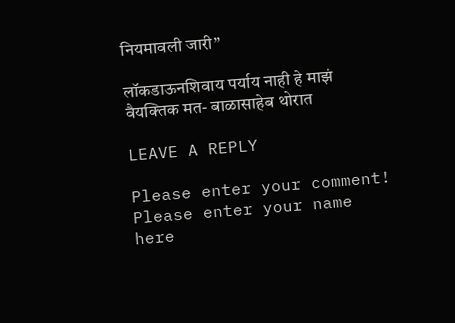नियमावली जारी”

लॉकडाऊनशिवाय पर्याय नाही हे माझं वैयक्तिक मत- बाळासाहेब थोरात

LEAVE A REPLY

Please enter your comment!
Please enter your name here